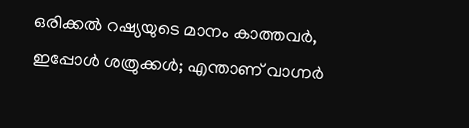ഒരിക്കൽ റഷ്യയുടെ മാനം കാത്തവർ, ഇപ്പോൾ ശത്രുക്കൾ; എന്താണ് വാഗ്നർ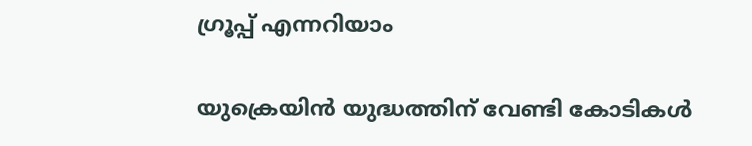ഗ്രൂപ്പ് എന്നറിയാം

യുക്രെയിൻ യുദ്ധത്തിന് വേണ്ടി കോടികൾ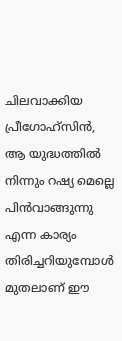ചിലവാക്കിയ പ്രീഗോഹ്സിൻ, ആ യുദ്ധത്തിൽ നിന്നും റഷ്യ മെല്ലെ പിൻവാങ്ങുന്നു എന്ന കാര്യം തിരിച്ചറിയുമ്പോൾ മുതലാണ് ഈ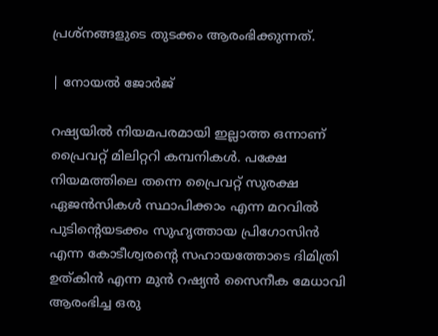പ്രശ്നങ്ങളുടെ തുടക്കം ആരംഭിക്കുന്നത്.

| നോയൽ ജോർജ്

റഷ്യയിൽ നിയമപരമായി ഇല്ലാത്ത ഒന്നാണ് പ്രൈവറ്റ് മിലിറ്ററി കമ്പനികൾ. പക്ഷേ നിയമത്തിലെ തന്നെ പ്രൈവറ്റ് സുരക്ഷ ഏജൻസികൾ സ്ഥാപിക്കാം എന്ന മറവിൽ പുടിൻ്റെയടക്കം സുഹൃത്തായ പ്രിഗോസിൻ എന്ന കോടീശ്വരൻ്റെ സഹായത്തോടെ ദിമിത്രി ഉത്കിൻ എന്ന മുൻ റഷ്യൻ സൈനീക മേധാവി ആരംഭിച്ച ഒരു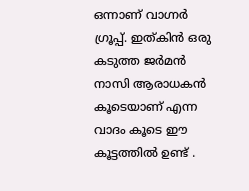ഒന്നാണ് വാഗ്നർ ഗ്രൂപ്പ്. ഇത്കിൻ ഒരു കടുത്ത ജർമൻ നാസി ആരാധകൻ കൂടെയാണ് എന്ന വാദം കൂടെ ഈ കൂട്ടത്തിൽ ഉണ്ട് .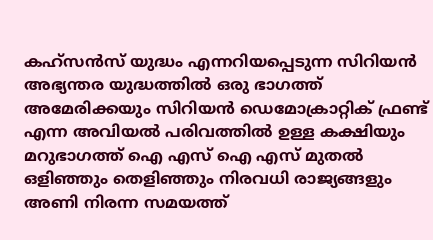കഹ്സൻസ് യുദ്ധം എന്നറിയപ്പെടുന്ന സിറിയൻ അഭ്യന്തര യുദ്ധത്തിൽ ഒരു ഭാഗത്ത് അമേരിക്കയും സിറിയൻ ഡെമോക്രാറ്റിക് ഫ്രണ്ട് എന്ന അവിയൽ പരിവത്തിൽ ഉള്ള കക്ഷിയും മറുഭാഗത്ത് ഐ എസ് ഐ എസ് മുതൽ ഒളിഞ്ഞും തെളിഞ്ഞും നിരവധി രാജ്യങ്ങളും അണി നിരന്ന സമയത്ത്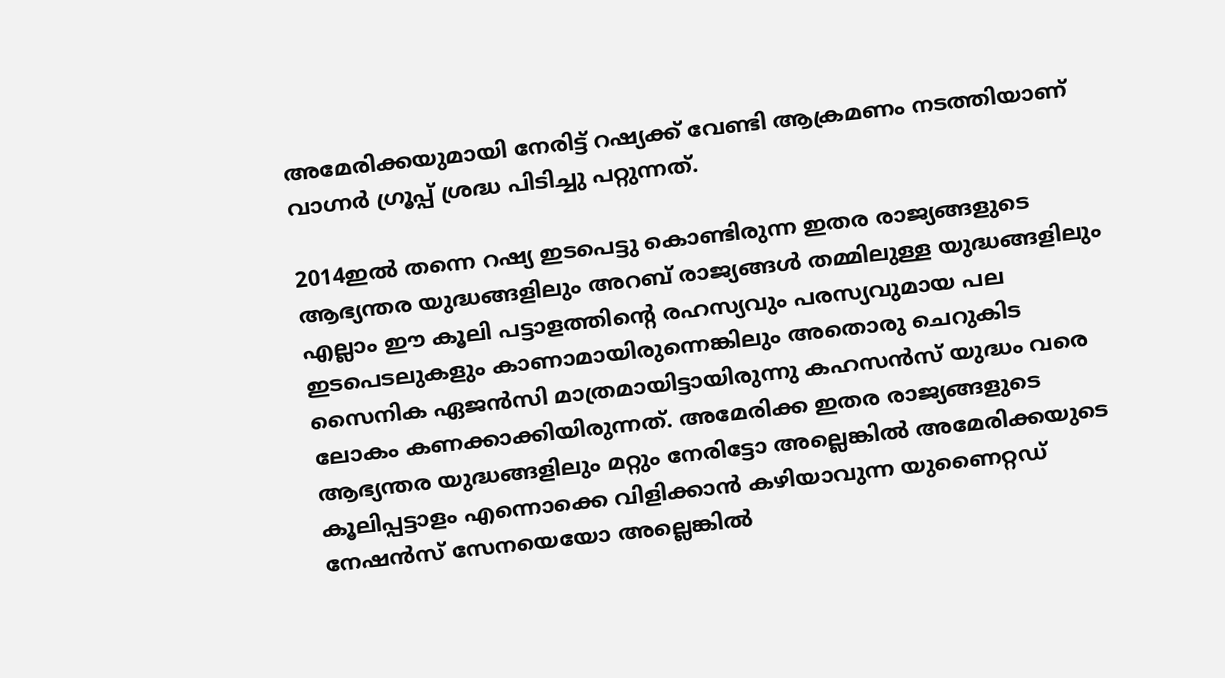അമേരിക്കയുമായി നേരിട്ട് റഷ്യക്ക് വേണ്ടി ആക്രമണം നടത്തിയാണ് വാഗ്നർ ഗ്രൂപ്പ് ശ്രദ്ധ പിടിച്ചു പറ്റുന്നത്.

2014ഇൽ തന്നെ റഷ്യ ഇടപെട്ടു കൊണ്ടിരുന്ന ഇതര രാജ്യങ്ങളുടെ ആഭ്യന്തര യുദ്ധങ്ങളിലും അറബ് രാജ്യങ്ങൾ തമ്മിലുള്ള യുദ്ധങ്ങളിലും എല്ലാം ഈ കൂലി പട്ടാളത്തിന്റെ രഹസ്യവും പരസ്യവുമായ പല ഇടപെടലുകളും കാണാമായിരുന്നെങ്കിലും അതൊരു ചെറുകിട സൈനിക ഏജൻസി മാത്രമായിട്ടായിരുന്നു കഹസൻസ് യുദ്ധം വരെ ലോകം കണക്കാക്കിയിരുന്നത്. അമേരിക്ക ഇതര രാജ്യങ്ങളുടെ ആഭ്യന്തര യുദ്ധങ്ങളിലും മറ്റും നേരിട്ടോ അല്ലെങ്കിൽ അമേരിക്കയുടെ കൂലിപ്പട്ടാളം എന്നൊക്കെ വിളിക്കാൻ കഴിയാവുന്ന യുണൈറ്റഡ് നേഷൻസ് സേനയെയോ അല്ലെങ്കിൽ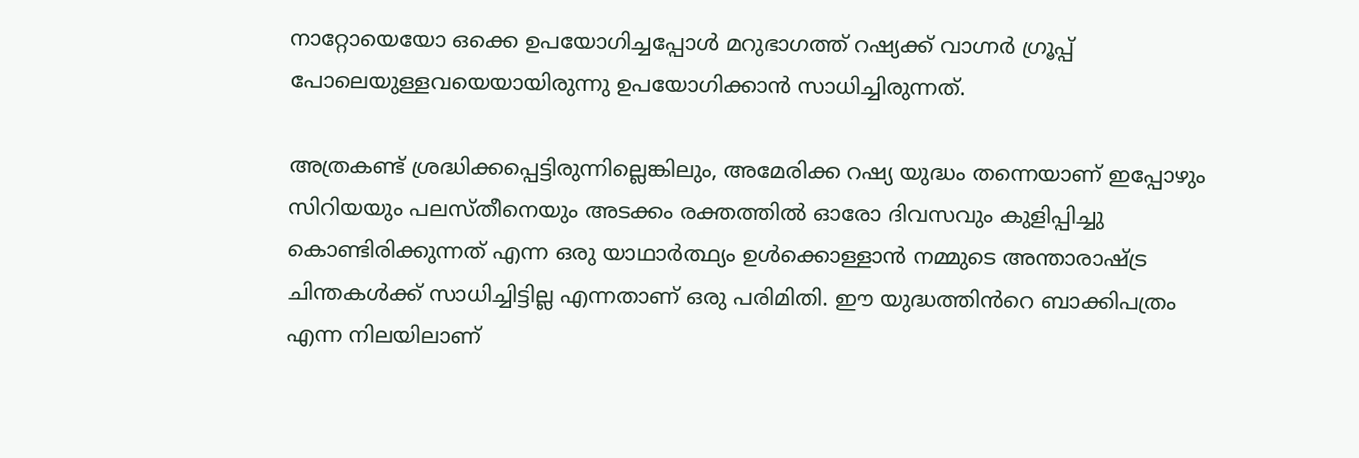നാറ്റോയെയോ ഒക്കെ ഉപയോഗിച്ചപ്പോൾ മറുഭാഗത്ത് റഷ്യക്ക് വാഗ്നർ ഗ്രൂപ്പ് പോലെയുള്ളവയെയായിരുന്നു ഉപയോഗിക്കാൻ സാധിച്ചിരുന്നത്.

അത്രകണ്ട് ശ്രദ്ധിക്കപ്പെട്ടിരുന്നില്ലെങ്കിലും, അമേരിക്ക റഷ്യ യുദ്ധം തന്നെയാണ് ഇപ്പോഴും സിറിയയും പലസ്തീനെയും അടക്കം രക്തത്തിൽ ഓരോ ദിവസവും കുളിപ്പിച്ചു കൊണ്ടിരിക്കുന്നത് എന്ന ഒരു യാഥാർത്ഥ്യം ഉൾക്കൊള്ളാൻ നമ്മുടെ അന്താരാഷ്ട്ര ചിന്തകൾക്ക് സാധിച്ചിട്ടില്ല എന്നതാണ് ഒരു പരിമിതി. ഈ യുദ്ധത്തിൻറെ ബാക്കിപത്രം എന്ന നിലയിലാണ്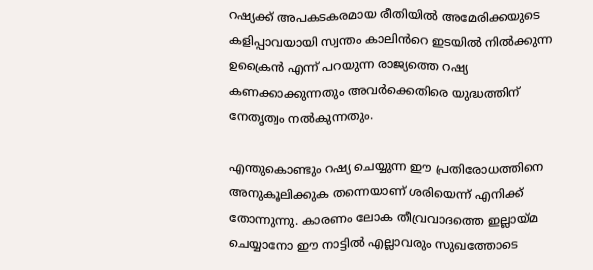റഷ്യക്ക് അപകടകരമായ രീതിയിൽ അമേരിക്കയുടെ കളിപ്പാവയായി സ്വന്തം കാലിൻറെ ഇടയിൽ നിൽക്കുന്ന ഉക്രൈൻ എന്ന് പറയുന്ന രാജ്യത്തെ റഷ്യ കണക്കാക്കുന്നതും അവർക്കെതിരെ യുദ്ധത്തിന് നേതൃത്വം നൽകുന്നതും.

എന്തുകൊണ്ടും റഷ്യ ചെയ്യുന്ന ഈ പ്രതിരോധത്തിനെ അനുകൂലിക്കുക തന്നെയാണ് ശരിയെന്ന് എനിക്ക് തോന്നുന്നു. കാരണം ലോക തീവ്രവാദത്തെ ഇല്ലായ്മ ചെയ്യാനോ ഈ നാട്ടിൽ എല്ലാവരും സുഖത്തോടെ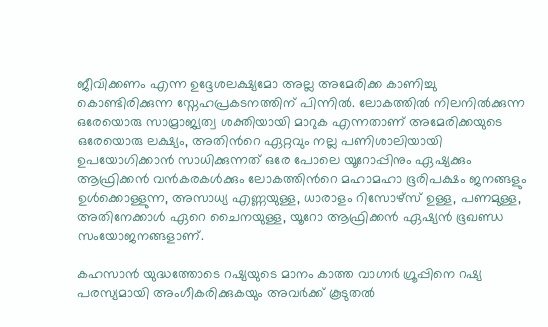ജീവിക്കണം എന്ന ഉദ്ദേശലക്ഷ്യമോ അല്ല അമേരിക്ക കാണിച്ചു കൊണ്ടിരിക്കുന്ന സ്നേഹപ്രകടനത്തിന് പിന്നിൽ. ലോകത്തിൽ നിലനിൽക്കുന്ന ഒരേയൊരു സാമ്രാജ്യത്വ ശക്തിയായി മാറുക എന്നതാണ് അമേരിക്കയുടെ ഒരേയൊരു ലക്ഷ്യം, അതിൻറെ ഏറ്റവും നല്ല പണിശാലിയായി ഉപയോഗിക്കാൻ സാധിക്കുന്നത് ഒരേ പോലെ യൂറോപ്പിനും ഏഷ്യക്കും ആഫ്രിക്കൻ വൻകരകൾക്കും ലോകത്തിൻറെ മഹാമഹാ ഭൂരിപക്ഷം ജനങ്ങളും ഉൾക്കൊള്ളുന്ന, അസാധ്യ എണ്ണയുള്ള, ധാരാളം റിസോഴ്സ് ഉള്ള, പണമുള്ള, അതിനേക്കാൾ ഏറെ ചൈനയുള്ള, യൂറോ ആഫ്രിക്കൻ ഏഷ്യൻ ഭൂഖണ്ഡ സംയോജനങ്ങളാണ്.

കഹസാൻ യുദ്ധത്തോടെ റഷ്യയുടെ മാനം കാത്ത വാഗ്നർ ഗ്രൂപ്പിനെ റഷ്യ പരസ്യമായി അംഗീകരിക്കുകയും അവർക്ക് കൂടുതൽ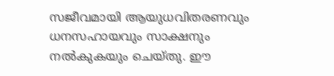സജീവമായി ആയുധവിതരണവും ധനസഹായവും സാക്ഷനും നൽകുകയും ചെയ്തു. ഈ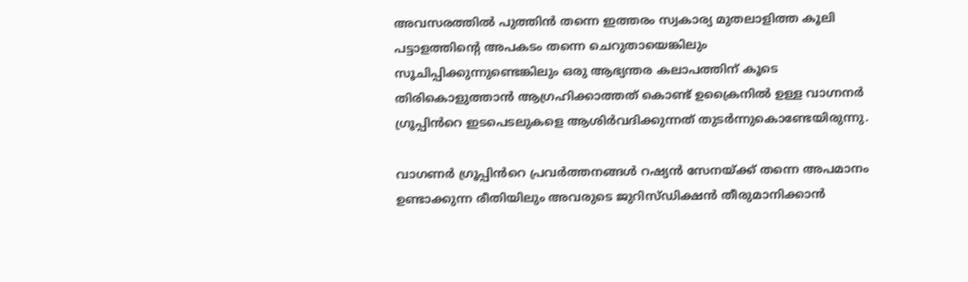അവസരത്തിൽ പുത്തിൻ തന്നെ ഇത്തരം സ്വകാര്യ മുതലാളിത്ത കൂലി പട്ടാളത്തിന്റെ അപകടം തന്നെ ചെറുതായെങ്കിലും സൂചിപ്പിക്കുന്നുണ്ടെങ്കിലും ഒരു ആഭ്യന്തര കലാപത്തിന് കൂടെ തിരികൊളുത്താൻ ആഗ്രഹിക്കാത്തത് കൊണ്ട് ഉക്രൈനിൽ ഉള്ള വാഗ്നനർ ഗ്രൂപ്പിൻറെ ഇടപെടലുകളെ ആശിർവദിക്കുന്നത് തുടർന്നുകൊണ്ടേയിരുന്നു.

വാഗണർ ഗ്രൂപ്പിൻറെ പ്രവർത്തനങ്ങൾ റഷ്യൻ സേനയ്ക്ക് തന്നെ അപമാനം ഉണ്ടാക്കുന്ന രീതിയിലും അവരുടെ ജുറിസ്ഡിക്ഷൻ തീരുമാനിക്കാൻ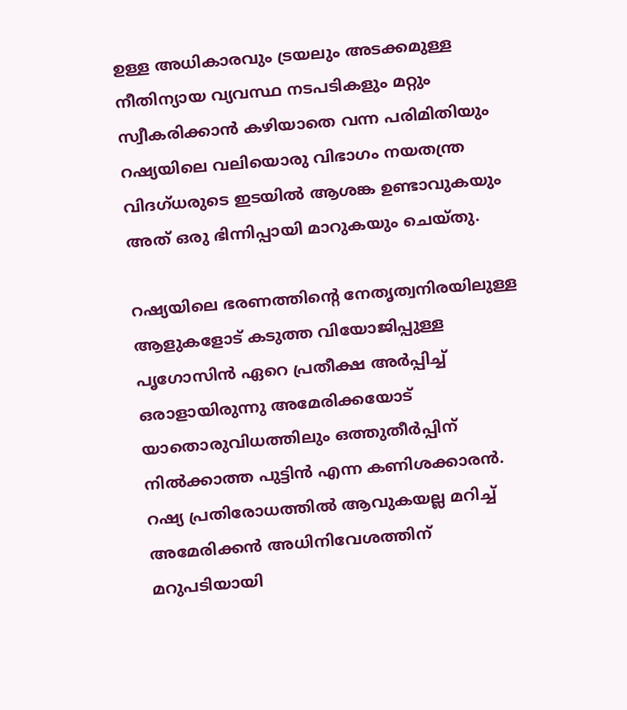ഉള്ള അധികാരവും ട്രയലും അടക്കമുള്ള നീതിന്യായ വ്യവസ്ഥ നടപടികളും മറ്റും സ്വീകരിക്കാൻ കഴിയാതെ വന്ന പരിമിതിയും റഷ്യയിലെ വലിയൊരു വിഭാഗം നയതന്ത്ര വിദഗ്ധരുടെ ഇടയിൽ ആശങ്ക ഉണ്ടാവുകയും അത് ഒരു ഭിന്നിപ്പായി മാറുകയും ചെയ്തു.

റഷ്യയിലെ ഭരണത്തിന്റെ നേതൃത്വനിരയിലുള്ള ആളുകളോട് കടുത്ത വിയോജിപ്പുള്ള പൃഗോസിൻ ഏറെ പ്രതീക്ഷ അർപ്പിച്ച് ഒരാളായിരുന്നു അമേരിക്കയോട് യാതൊരുവിധത്തിലും ഒത്തുതീർപ്പിന് നിൽക്കാത്ത പുട്ടിൻ എന്ന കണിശക്കാരൻ. റഷ്യ പ്രതിരോധത്തിൽ ആവുകയല്ല മറിച്ച് അമേരിക്കൻ അധിനിവേശത്തിന് മറുപടിയായി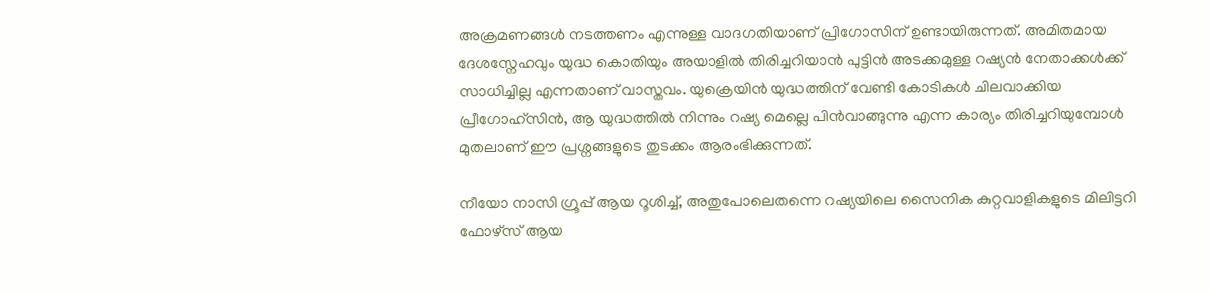അക്രമണങ്ങൾ നടത്തണം എന്നുള്ള വാദഗതിയാണ് പ്രിഗോസിന് ഉണ്ടായിരുന്നത്. അമിതമായ ദേശസ്നേഹവും യുദ്ധ കൊതിയും അയാളിൽ തിരിച്ചറിയാൻ പുട്ടിൻ അടക്കമുള്ള റഷ്യൻ നേതാക്കൾക്ക് സാധിച്ചില്ല എന്നതാണ് വാസ്തവം. യുക്രെയിൻ യുദ്ധത്തിന് വേണ്ടി കോടികൾ ചിലവാക്കിയ പ്രീഗോഹ്സിൻ, ആ യുദ്ധത്തിൽ നിന്നും റഷ്യ മെല്ലെ പിൻവാങ്ങുന്നു എന്ന കാര്യം തിരിച്ചറിയുമ്പോൾ മുതലാണ് ഈ പ്രശ്നങ്ങളുടെ തുടക്കം ആരംഭിക്കുന്നത്.

നീയോ നാസി ഗ്രൂപ്പ് ആയ റൂശിച്ച്, അതുപോലെതന്നെ റഷ്യയിലെ സൈനിക കുറ്റവാളികളുടെ മിലിട്ടറി ഫോഴ്സ് ആയ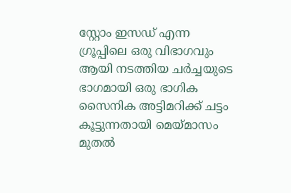സ്റ്റോം ഇസഡ് എന്ന ഗ്രൂപ്പിലെ ഒരു വിഭാഗവും ആയി നടത്തിയ ചർച്ചയുടെ ഭാഗമായി ഒരു ഭാഗിക സൈനിക അട്ടിമറിക്ക് ചട്ടം കൂട്ടുന്നതായി മെയ്മാസം മുതൽ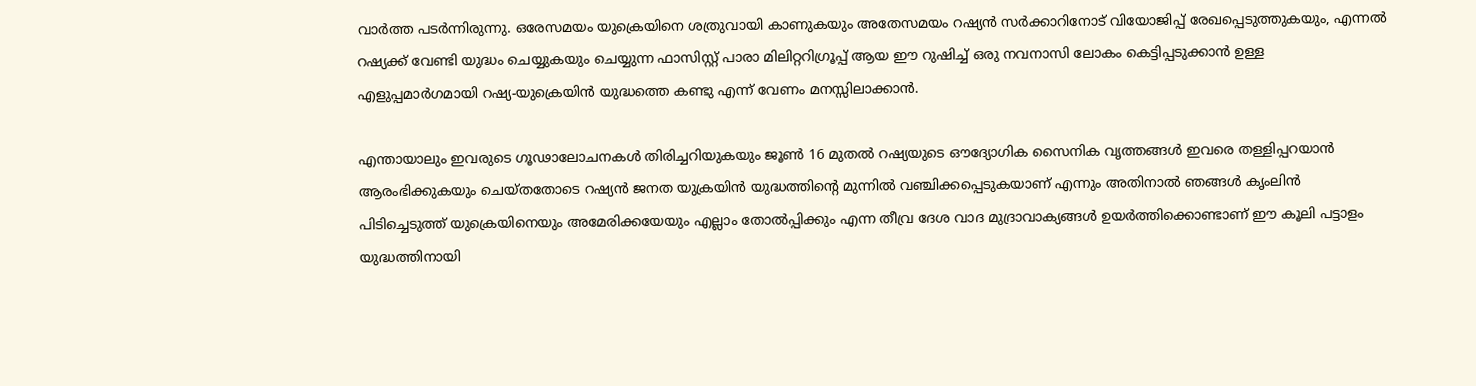വാർത്ത പടർന്നിരുന്നു. ഒരേസമയം യുക്രെയിനെ ശത്രുവായി കാണുകയും അതേസമയം റഷ്യൻ സർക്കാറിനോട് വിയോജിപ്പ് രേഖപ്പെടുത്തുകയും, എന്നൽ റഷ്യക്ക് വേണ്ടി യുദ്ധം ചെയ്യുകയും ചെയ്യുന്ന ഫാസിസ്റ്റ് പാരാ മിലിറ്ററിഗ്രൂപ്പ് ആയ ഈ റുഷിച്ച് ഒരു നവനാസി ലോകം കെട്ടിപ്പടുക്കാൻ ഉള്ള എളുപ്പമാർഗമായി റഷ്യ-യുക്രെയിൻ യുദ്ധത്തെ കണ്ടു എന്ന് വേണം മനസ്സിലാക്കാൻ.

എന്തായാലും ഇവരുടെ ഗൂഢാലോചനകൾ തിരിച്ചറിയുകയും ജൂൺ 16 മുതൽ റഷ്യയുടെ ഔദ്യോഗിക സൈനിക വൃത്തങ്ങൾ ഇവരെ തള്ളിപ്പറയാൻ ആരംഭിക്കുകയും ചെയ്തതോടെ റഷ്യൻ ജനത യുക്രയിൻ യുദ്ധത്തിന്റെ മുന്നിൽ വഞ്ചിക്കപ്പെടുകയാണ് എന്നും അതിനാൽ ഞങ്ങൾ കൃംലിൻ പിടിച്ചെടുത്ത് യുക്രെയിനെയും അമേരിക്കയേയും എല്ലാം തോൽപ്പിക്കും എന്ന തീവ്ര ദേശ വാദ മുദ്രാവാക്യങ്ങൾ ഉയർത്തിക്കൊണ്ടാണ് ഈ കൂലി പട്ടാളം യുദ്ധത്തിനായി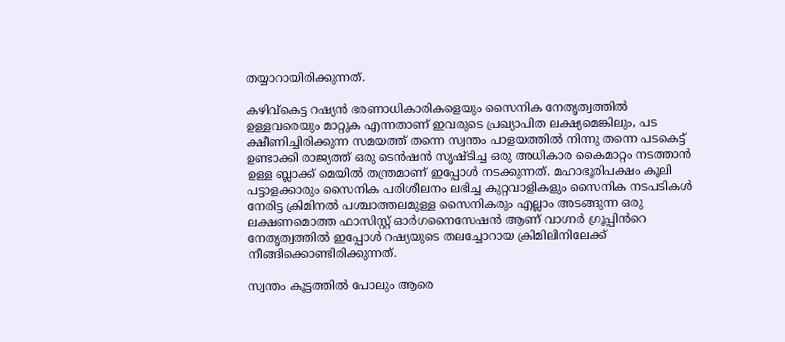തയ്യാറായിരിക്കുന്നത്.

കഴിവ്കെട്ട റഷ്യൻ ഭരണാധികാരികളെയും സൈനിക നേതൃത്വത്തിൽ ഉള്ളവരെയും മാറ്റുക എന്നതാണ് ഇവരുടെ പ്രഖ്യാപിത ലക്ഷ്യമെങ്കിലും, പട ക്ഷീണിച്ചിരിക്കുന്ന സമയത്ത് തന്നെ സ്വന്തം പാളയത്തിൽ നിന്നു തന്നെ പടകെട്ട് ഉണ്ടാക്കി രാജ്യത്ത് ഒരു ടെൻഷൻ സൃഷ്ടിച്ച ഒരു അധികാര കൈമാറ്റം നടത്താൻ ഉള്ള ബ്ലാക്ക് മെയിൽ തന്ത്രമാണ് ഇപ്പോൾ നടക്കുന്നത്. മഹാഭൂരിപക്ഷം കൂലി പട്ടാളക്കാരും സൈനിക പരിശീലനം ലഭിച്ച കുറ്റവാളികളും സൈനിക നടപടികൾ നേരിട്ട ക്രിമിനൽ പശ്ചാത്തലമുള്ള സൈനികരും എല്ലാം അടങ്ങുന്ന ഒരു ലക്ഷണമൊത്ത ഫാസിസ്റ്റ് ഓർഗനൈസേഷൻ ആണ് വാഗ്നർ ഗ്രൂപ്പിൻറെ നേതൃത്വത്തിൽ ഇപ്പോൾ റഷ്യയുടെ തലച്ചോറായ ക്രിമിലിനിലേക്ക് നീങ്ങിക്കൊണ്ടിരിക്കുന്നത്.

സ്വന്തം കൂട്ടത്തിൽ പോലും ആരെ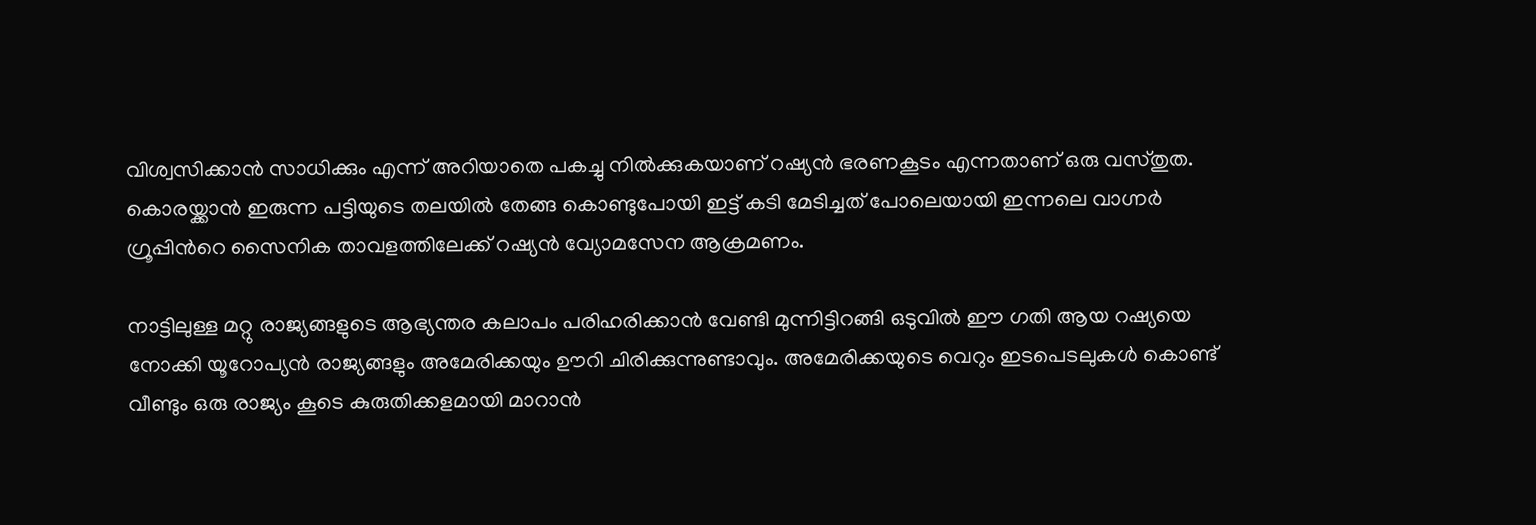വിശ്വസിക്കാൻ സാധിക്കും എന്ന് അറിയാതെ പകച്ചു നിൽക്കുകയാണ് റഷ്യൻ ഭരണകൂടം എന്നതാണ് ഒരു വസ്തുത. കൊരയ്ക്കാൻ ഇരുന്ന പട്ടിയുടെ തലയിൽ തേങ്ങ കൊണ്ടുപോയി ഇട്ട് കടി മേടിച്ചത് പോലെയായി ഇന്നലെ വാഗ്നർ ഗ്രൂപ്പിൻറെ സൈനിക താവളത്തിലേക്ക് റഷ്യൻ വ്യോമസേന ആക്രമണം.

നാട്ടിലുള്ള മറ്റു രാജ്യങ്ങളുടെ ആഭ്യന്തര കലാപം പരിഹരിക്കാൻ വേണ്ടി മുന്നിട്ടിറങ്ങി ഒടുവിൽ ഈ ഗതി ആയ റഷ്യയെ നോക്കി യൂറോപ്യൻ രാജ്യങ്ങളും അമേരിക്കയും ഊറി ചിരിക്കുന്നുണ്ടാവും. അമേരിക്കയുടെ വെറും ഇടപെടലുകൾ കൊണ്ട് വീണ്ടും ഒരു രാജ്യം കൂടെ കുരുതിക്കളമായി മാറാൻ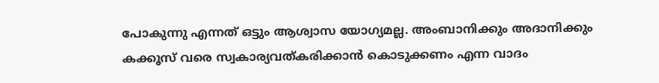പോകുന്നു എന്നത് ഒട്ടും ആശ്വാസ യോഗ്യമല്ല. അംബാനിക്കും അദാനിക്കും കക്കൂസ് വരെ സ്വകാര്യവത്കരിക്കാൻ കൊടുക്കണം എന്ന വാദം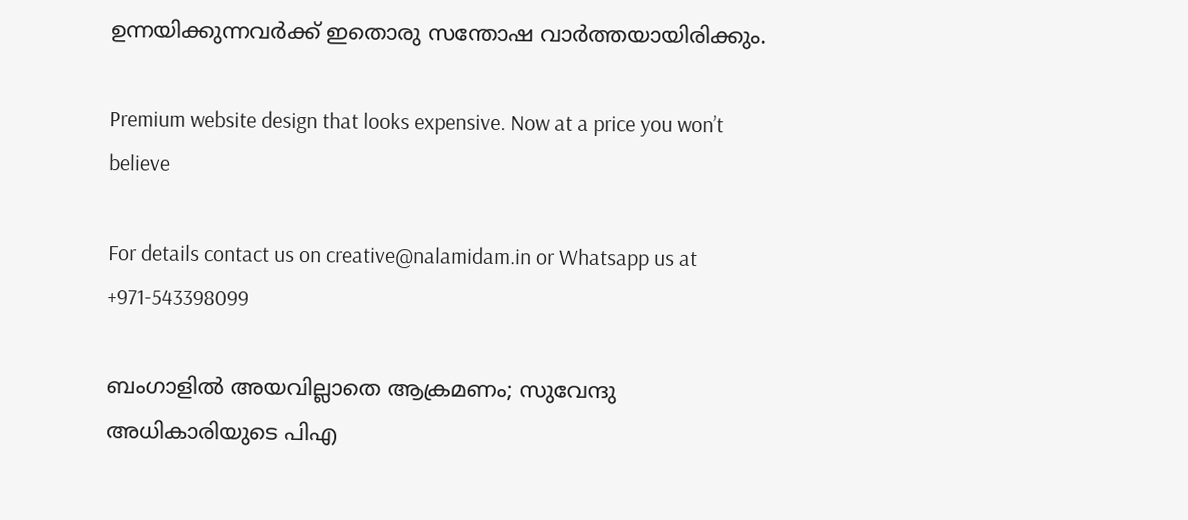ഉന്നയിക്കുന്നവർക്ക് ഇതൊരു സന്തോഷ വാർത്തയായിരിക്കും.

Premium website design that looks expensive. Now at a price you won’t believe

For details contact us on creative@nalamidam.in or Whatsapp us at +971-543398099

ബംഗാളിൽ അയവില്ലാതെ ആക്രമണം; സുവേന്ദു അധികാരിയുടെ പിഎ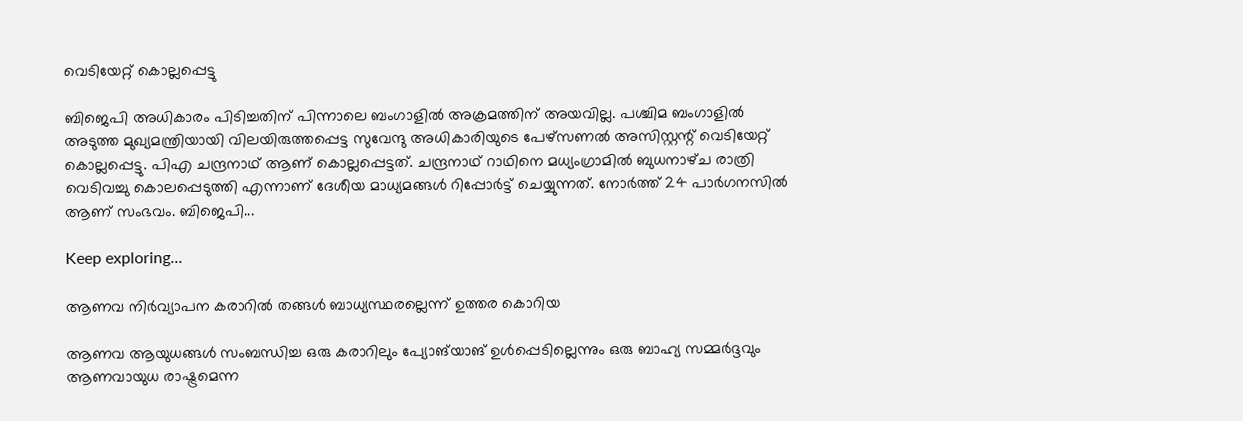വെടിയേറ്റ് കൊല്ലപ്പെട്ടു

ബിജെപി അധികാരം പിടിച്ചതിന് പിന്നാലെ ബംഗാളിൽ അക്രമത്തിന് അയവില്ല. പശ്ചിമ ബംഗാളിൽ അടുത്ത മുഖ്യമന്ത്രിയായി വിലയിരുത്തപ്പെട്ട സുവേന്ദു അധികാരിയുടെ പേഴ്‌സണൽ അസിസ്റ്റന്റ് വെടിയേറ്റ് കൊല്ലപ്പെട്ടു. പിഎ ചന്ദ്രനാഥ് ആണ് കൊല്ലപ്പെട്ടത്. ചന്ദ്രനാഥ് റാഥിനെ മധ്യംഗ്രാമിൽ ബുധനാഴ്‌ച രാത്രി വെടിവച്ചു കൊലപ്പെടുത്തി എന്നാണ് ദേശീയ മാധ്യമങ്ങൾ റിപ്പോ‍ർട്ട് ചെയ്യുന്നത്. നോർത്ത് 24 പാർഗനസിൽ ആണ് സംഭവം. ബിജെപി...

Keep exploring...

ആണവ നിർവ്യാപന കരാറിൽ തങ്ങൾ ബാധ്യസ്ഥരല്ലെന്ന് ഉത്തര കൊറിയ

ആണവ ആയുധങ്ങൾ സംബന്ധിച്ച ഒരു കരാറിലും പ്യോങ്‌യാങ് ഉൾപ്പെടില്ലെന്നും ഒരു ബാഹ്യ സമ്മർദ്ദവും ആണവായുധ രാഷ്ട്രമെന്ന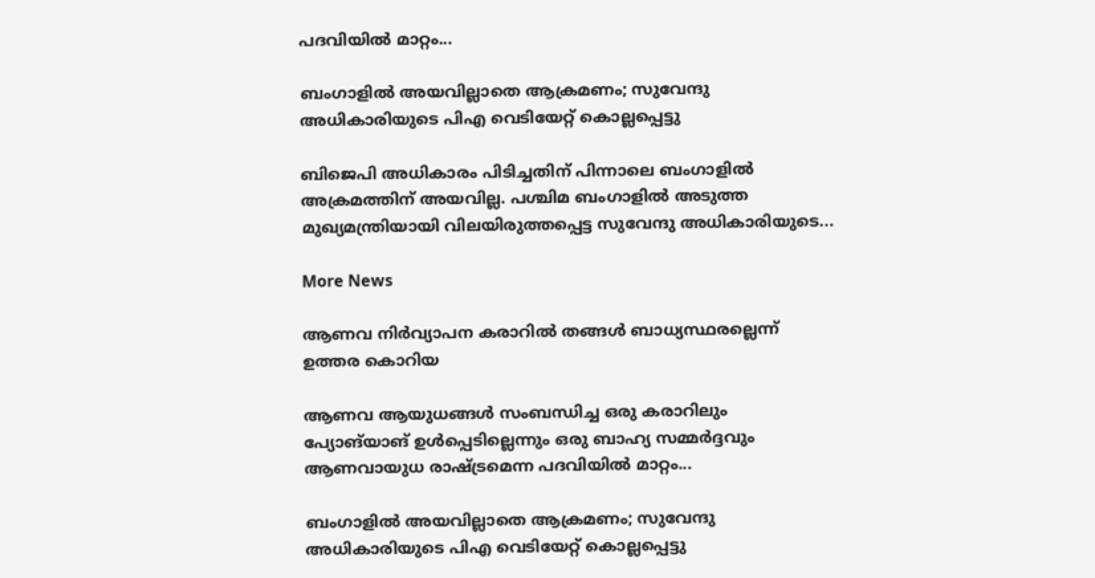പദവിയിൽ മാറ്റം...

ബംഗാളിൽ അയവില്ലാതെ ആക്രമണം; സുവേന്ദു അധികാരിയുടെ പിഎ വെടിയേറ്റ് കൊല്ലപ്പെട്ടു

ബിജെപി അധികാരം പിടിച്ചതിന് പിന്നാലെ ബംഗാളിൽ അക്രമത്തിന് അയവില്ല. പശ്ചിമ ബംഗാളിൽ അടുത്ത മുഖ്യമന്ത്രിയായി വിലയിരുത്തപ്പെട്ട സുവേന്ദു അധികാരിയുടെ...

More News

ആണവ നിർവ്യാപന കരാറിൽ തങ്ങൾ ബാധ്യസ്ഥരല്ലെന്ന് ഉത്തര കൊറിയ

ആണവ ആയുധങ്ങൾ സംബന്ധിച്ച ഒരു കരാറിലും പ്യോങ്‌യാങ് ഉൾപ്പെടില്ലെന്നും ഒരു ബാഹ്യ സമ്മർദ്ദവും ആണവായുധ രാഷ്ട്രമെന്ന പദവിയിൽ മാറ്റം...

ബംഗാളിൽ അയവില്ലാതെ ആക്രമണം; സുവേന്ദു അധികാരിയുടെ പിഎ വെടിയേറ്റ് കൊല്ലപ്പെട്ടു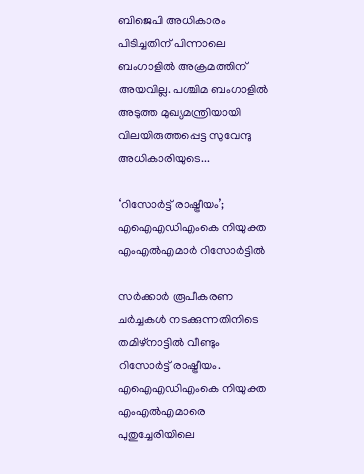ബിജെപി അധികാരം പിടിച്ചതിന് പിന്നാലെ ബംഗാളിൽ അക്രമത്തിന് അയവില്ല. പശ്ചിമ ബംഗാളിൽ അടുത്ത മുഖ്യമന്ത്രിയായി വിലയിരുത്തപ്പെട്ട സുവേന്ദു അധികാരിയുടെ...

‘റിസോര്‍ട്ട് രാഷ്ട്രീയം’; എഐഎഡിഎംകെ നിയുക്ത എംഎല്‍എമാര്‍ റിസോര്‍ട്ടില്‍

സര്‍ക്കാര്‍ രൂപീകരണ ചര്‍ച്ചകള്‍ നടക്കുന്നതിനിടെ തമിഴ്‌നാട്ടില്‍ വീണ്ടും റിസോര്‍ട്ട് രാഷ്ട്രീയം. എഐഎഡിഎംകെ നിയുക്ത എംഎല്‍എമാരെ പുതുച്ചേരിയിലെ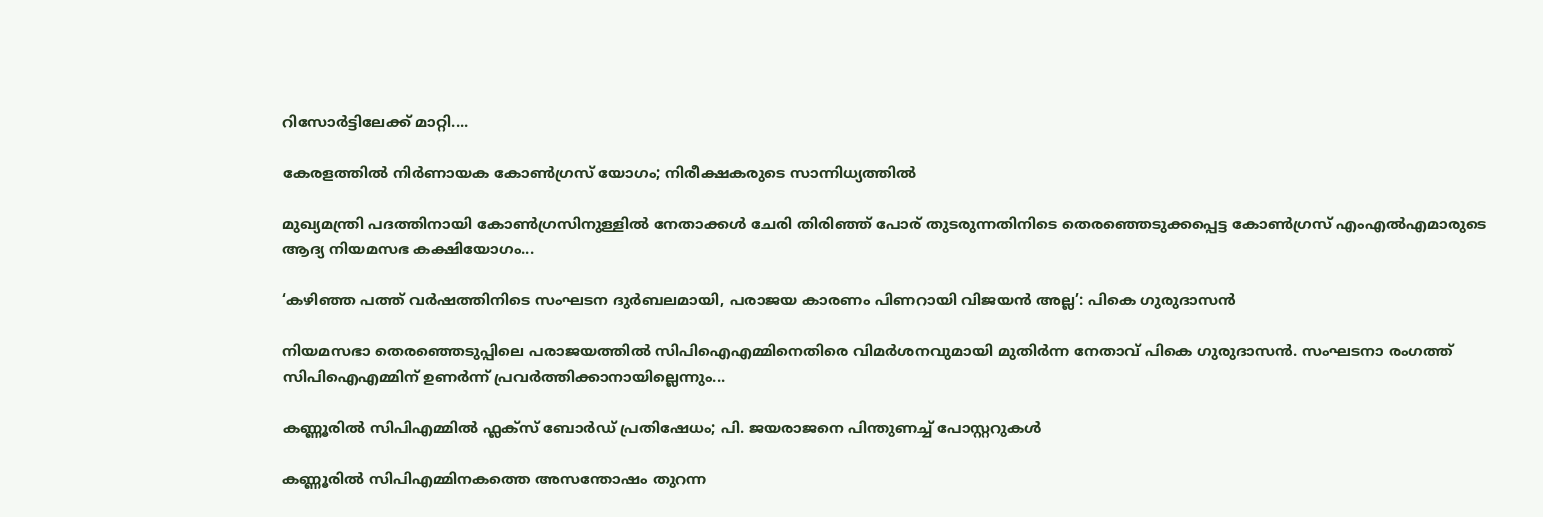റിസോര്‍ട്ടിലേക്ക് മാറ്റി....

കേരളത്തിൽ നിര്‍ണായക കോണ്‍ഗ്രസ് യോഗം; നിരീക്ഷകരുടെ സാന്നിധ്യത്തില്‍

മുഖ്യമന്ത്രി പദത്തിനായി കോണ്‍ഗ്രസിനുള്ളില്‍ നേതാക്കള്‍ ചേരി തിരിഞ്ഞ് പോര് തുടരുന്നതിനിടെ തെരഞ്ഞെടുക്കപ്പെട്ട കോണ്‍ഗ്രസ് എംഎല്‍എമാരുടെ ആദ്യ നിയമസഭ കക്ഷിയോഗം...

‘കഴിഞ്ഞ പത്ത് വർഷത്തിനിടെ സംഘടന ദുർബലമായി, പരാജയ കാരണം പിണറായി വിജയൻ അല്ല’: പികെ ഗുരുദാസൻ

നിയമസഭാ തെരഞ്ഞെടുപ്പിലെ പരാജയത്തിൽ സിപിഐഎമ്മിനെതിരെ വിമർശനവുമായി മുതിർന്ന നേതാവ് പികെ ഗുരുദാസൻ. സംഘടനാ രംഗത്ത് സിപിഐഎമ്മിന് ഉണർന്ന് പ്രവർത്തിക്കാനായില്ലെന്നും...

കണ്ണൂരിൽ സിപിഎമ്മിൽ ഫ്ലക്‌സ് ബോർഡ് പ്രതിഷേധം; പി. ജയരാജനെ പിന്തുണച്ച് പോസ്റ്ററുകൾ

കണ്ണൂരിൽ സിപിഎമ്മിനകത്തെ അസന്തോഷം തുറന്ന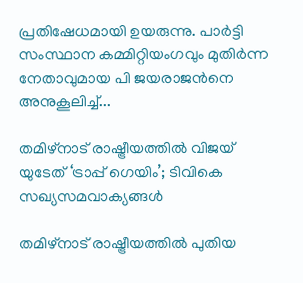പ്രതിഷേധമായി ഉയരുന്നു. പാർട്ടി സംസ്ഥാന കമ്മിറ്റിയംഗവും മുതിർന്ന നേതാവുമായ പി ജയരാജൻനെ അനുകൂലിച്ച്...

തമിഴ്‌നാട് രാഷ്ട്രീയത്തിൽ വിജയ് യുടേത് ‘ട്രാപ്പ് ഗെയിം’; ടിവികെ സഖ്യസമവാക്യങ്ങൾ

തമിഴ്‌നാട് രാഷ്ട്രീയത്തിൽ പുതിയ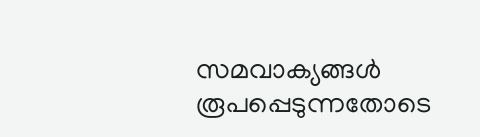സമവാക്യങ്ങൾ രൂപപ്പെടുന്നതോടെ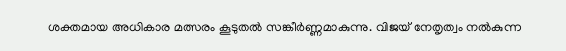ശക്തമായ അധികാര മത്സരം കൂടുതൽ സങ്കീർണ്ണമാകുന്നു. വിജയ് നേതൃത്വം നൽകുന്ന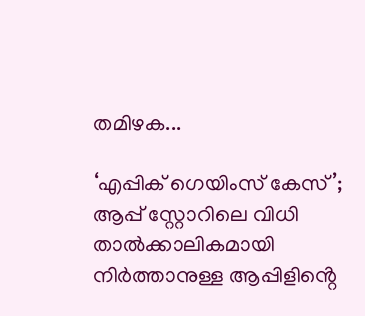തമിഴക...

‘എപ്പിക് ഗെയിംസ് കേസ്’; ആപ്പ് സ്റ്റോറിലെ വിധി താൽക്കാലികമായി നിർത്താനുള്ള ആപ്പിളിൻ്റെ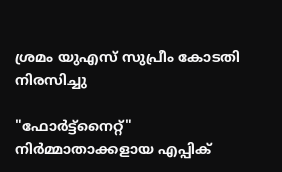ശ്രമം യുഎസ് സുപ്രീം കോടതി നിരസിച്ചു

"ഫോർട്ട്‌നൈറ്റ്" നിർമ്മാതാക്കളായ എപ്പിക്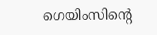ഗെയിംസിൻ്റെ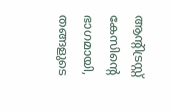ആന്റിട്രസ്റ്റ് കേസിൻ്റെ ഭാഗമായി, തങ്ങളുടെ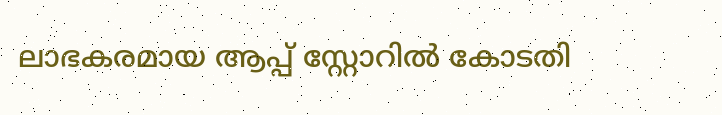ലാഭകരമായ ആപ്പ് സ്റ്റോറിൽ കോടതി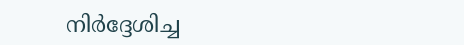നിർദ്ദേശിച്ച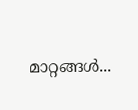മാറ്റങ്ങൾ...